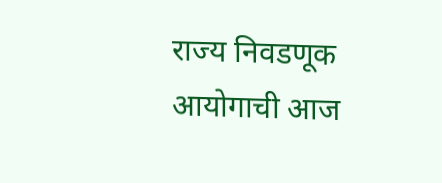राज्य निवडणूक आयोगाची आज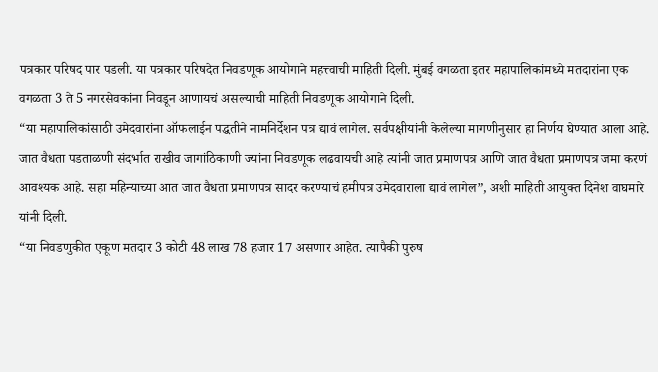पत्रकार परिषद पार पडली. या पत्रकार परिषदेत निवडणूक आयोगाने महत्त्वाची माहिती दिली. मुंबई वगळता इतर महापालिकांमध्ये मतदारांना एक वगळता 3 ते 5 नगरसेवकांना निवडून आणायचं असल्याची माहिती निवडणूक आयोगाने दिली.
“या महापालिकांसाठी उमेदवारांना ऑफलाईन पद्धतीने नामनिर्देशन पत्र द्यावं लागेल. सर्वपक्षीयांनी केलेल्या मागणीनुसार हा निर्णय घेण्यात आला आहे. जात वैधता पडताळणी संदर्भात राखीव जागांठिकाणी ज्यांना निवडणूक लढवायची आहे त्यांनी जात प्रमाणपत्र आणि जात वैधता प्रमाणपत्र जमा करणं आवश्यक आहे. सहा महिन्याच्या आत जात वैधता प्रमाणपत्र सादर करण्याचं हमीपत्र उमेदवाराला द्यावं लागेल”, अशी माहिती आयुक्त दिनेश वाघमारे यांनी दिली.
“या निवडणुकीत एकूण मतदार 3 कोटी 48 लाख 78 हजार 17 असणार आहेत. त्यापैकी पुरुष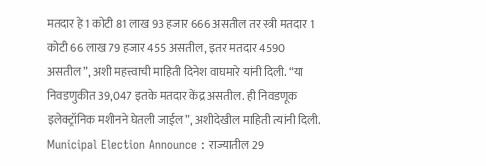मतदार हे 1 कोटी 81 लाख 93 हजार 666 असतील तर स्त्री मतदार 1 कोटी 66 लाख 79 हजार 455 असतील, इतर मतदार 4590 असतील”, अशी महत्त्वाची माहिती दिनेश वाघमारे यांनी दिली. “या निवडणुकीत 39,047 इतके मतदार केंद्र असतील. ही निवडणूक इलेक्ट्रॉनिक मशीनने घेतली जाईल”, अशीदेखील माहिती त्यांनी दिली.
Municipal Election Announce : राज्यातील 29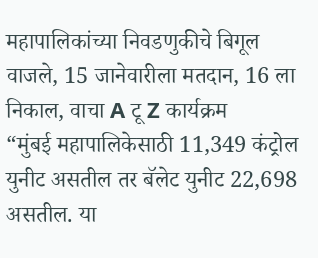महापालिकांच्या निवडणुकीचे बिगूल वाजले, 15 जानेवारीला मतदान, 16 ला निकाल, वाचा A टू Z कार्यक्रम
“मुंबई महापालिकेसाठी 11,349 कंट्रोल युनीट असतील तर बॅलेट युनीट 22,698 असतील. या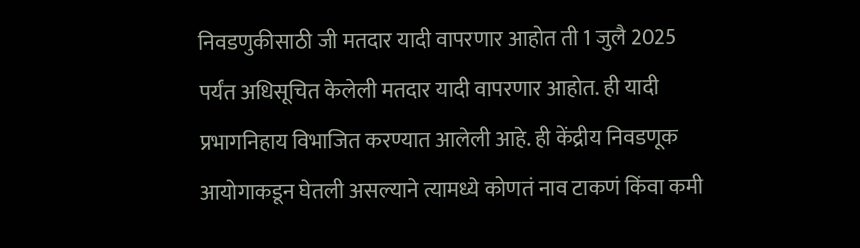निवडणुकीसाठी जी मतदार यादी वापरणार आहोत ती 1 जुलै 2025 पर्यंत अधिसूचित केलेली मतदार यादी वापरणार आहोत. ही यादी प्रभागनिहाय विभाजित करण्यात आलेली आहे. ही केंद्रीय निवडणूक आयोगाकडून घेतली असल्याने त्यामध्ये कोणतं नाव टाकणं किंवा कमी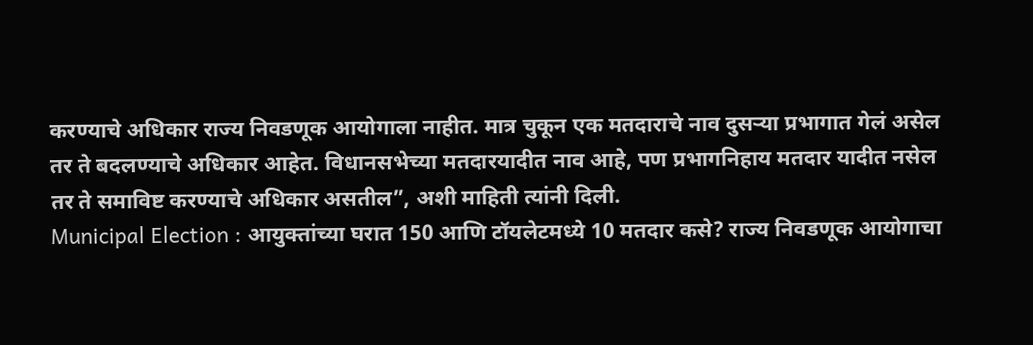करण्याचे अधिकार राज्य निवडणूक आयोगाला नाहीत. मात्र चुकून एक मतदाराचे नाव दुसऱ्या प्रभागात गेलं असेल तर ते बदलण्याचे अधिकार आहेत. विधानसभेच्या मतदारयादीत नाव आहे, पण प्रभागनिहाय मतदार यादीत नसेल तर ते समाविष्ट करण्याचे अधिकार असतील”, अशी माहिती त्यांनी दिली.
Municipal Election : आयुक्तांच्या घरात 150 आणि टॉयलेटमध्ये 10 मतदार कसे? राज्य निवडणूक आयोगाचा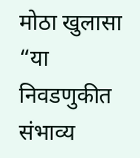मोठा खुलासा
“या निवडणुकीत संभाव्य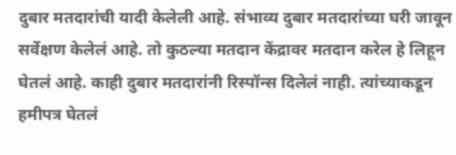दुबार मतदारांची यादी केलेली आहे. संभाव्य दुबार मतदारांच्या घरी जावून सर्वेक्षण केलेलं आहे. तो कुठल्या मतदान केंद्रावर मतदान करेल हे लिहून घेतलं आहे. काही दुबार मतदारांनी रिस्पॉन्स दिलेलं नाही. त्यांच्याकडून हमीपत्र घेतलं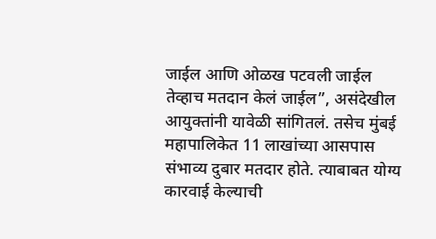जाईल आणि ओळख पटवली जाईल तेव्हाच मतदान केलं जाईल”, असंदेखील आयुक्तांनी यावेळी सांगितलं. तसेच मुंबई महापालिकेत 11 लाखांच्या आसपास संभाव्य दुबार मतदार होते. त्याबाबत योग्य कारवाई केल्याची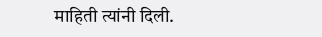माहिती त्यांनी दिली.